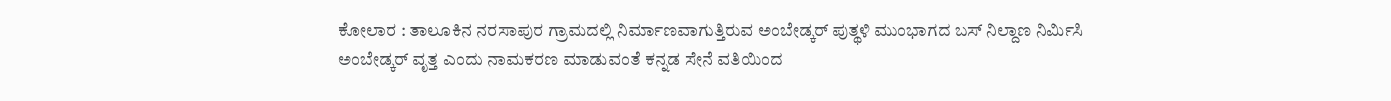ಕೋಲಾರ : ತಾಲೂಕಿನ ನರಸಾಪುರ ಗ್ರಾಮದಲ್ಲಿ ನಿರ್ಮಾಣವಾಗುತ್ತಿರುವ ಅಂಬೇಡ್ಕರ್ ಪುತ್ಥಳಿ ಮುಂಭಾಗದ ಬಸ್ ನಿಲ್ದಾಣ ನಿರ್ಮಿಸಿ ಅಂಬೇಡ್ಕರ್ ವೃತ್ತ ಎಂದು ನಾಮಕರಣ ಮಾಡುವಂತೆ ಕನ್ನಡ ಸೇನೆ ವತಿಯಿಂದ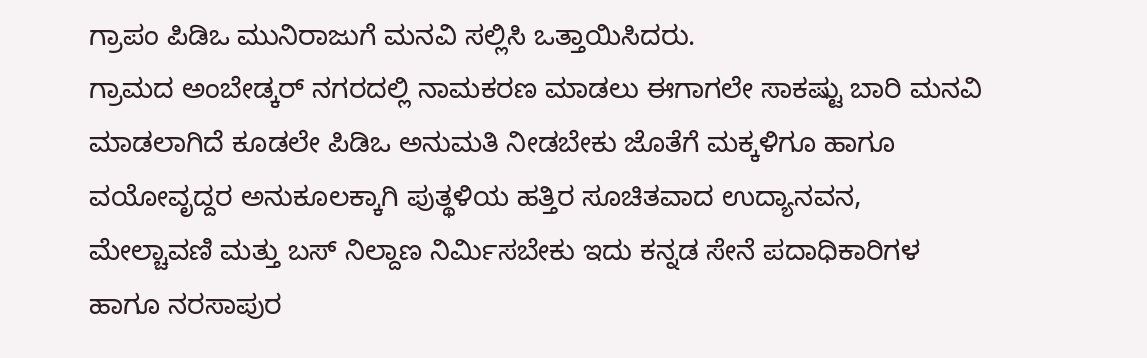ಗ್ರಾಪಂ ಪಿಡಿಒ ಮುನಿರಾಜುಗೆ ಮನವಿ ಸಲ್ಲಿಸಿ ಒತ್ತಾಯಿಸಿದರು.
ಗ್ರಾಮದ ಅಂಬೇಡ್ಕರ್ ನಗರದಲ್ಲಿ ನಾಮಕರಣ ಮಾಡಲು ಈಗಾಗಲೇ ಸಾಕಷ್ಟು ಬಾರಿ ಮನವಿ ಮಾಡಲಾಗಿದೆ ಕೂಡಲೇ ಪಿಡಿಒ ಅನುಮತಿ ನೀಡಬೇಕು ಜೊತೆಗೆ ಮಕ್ಕಳಿಗೂ ಹಾಗೂ ವಯೋವೃದ್ದರ ಅನುಕೂಲಕ್ಕಾಗಿ ಪುತ್ಥಳಿಯ ಹತ್ತಿರ ಸೂಚಿತವಾದ ಉದ್ಯಾನವನ, ಮೇಲ್ಚಾವಣಿ ಮತ್ತು ಬಸ್ ನಿಲ್ದಾಣ ನಿರ್ಮಿಸಬೇಕು ಇದು ಕನ್ನಡ ಸೇನೆ ಪದಾಧಿಕಾರಿಗಳ ಹಾಗೂ ನರಸಾಪುರ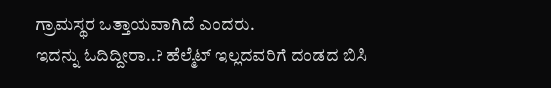ಗ್ರಾಮಸ್ಥರ ಒತ್ತಾಯವಾಗಿದೆ ಎಂದರು.
ಇದನ್ನು ಓದಿದ್ದೀರಾ..? ಹೆಲ್ಮೆಟ್ ಇಲ್ಲದವರಿಗೆ ದಂಡದ ಬಿಸಿ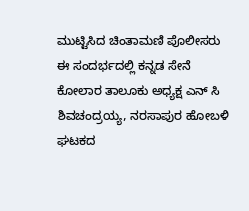ಮುಟ್ಟಿಸಿದ ಚಿಂತಾಮಣಿ ಪೊಲೀಸರು
ಈ ಸಂದರ್ಭದಲ್ಲಿ ಕನ್ನಡ ಸೇನೆ ಕೋಲಾರ ತಾಲೂಕು ಅಧ್ಯಕ್ಷ ಎನ್ ಸಿ ಶಿವಚಂದ್ರಯ್ಯ, ನರಸಾಪುರ ಹೋಬಳಿ ಘಟಕದ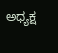ಅಧ್ಯಕ್ಷ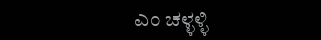ಎಂ ಚಳ್ಳಳ್ಳಿ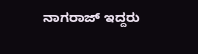ನಾಗರಾಜ್ ಇದ್ದರು